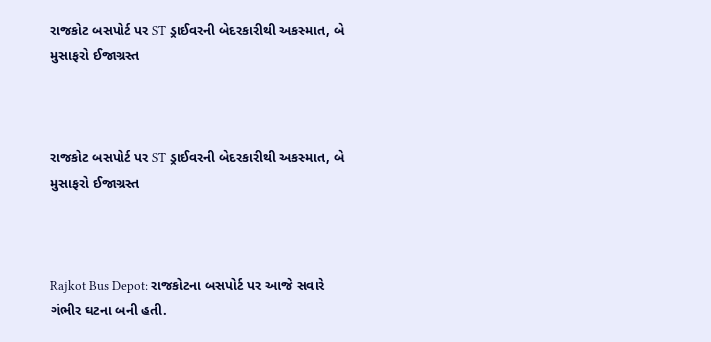રાજકોટ બસપોર્ટ પર ST ડ્રાઈવરની બેદરકારીથી અકસ્માત, બે મુસાફરો ઈજાગ્રસ્ત



રાજકોટ બસપોર્ટ પર ST ડ્રાઈવરની બેદરકારીથી અકસ્માત, બે મુસાફરો ઈજાગ્રસ્ત



Rajkot Bus Depot: રાજકોટના બસપોર્ટ પર આજે સવારે ગંભીર ઘટના બની હતી.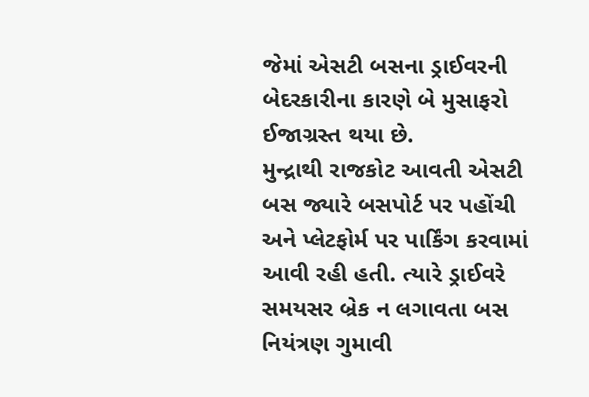જેમાં એસટી બસના ડ્રાઈવરની બેદરકારીના કારણે બે મુસાફરો ઈજાગ્રસ્ત થયા છે.
મુન્દ્રાથી રાજકોટ આવતી એસટી બસ જ્યારે બસપોર્ટ પર પહોંચી અને પ્લેટફોર્મ પર પાર્કિંગ કરવામાં આવી રહી હતી. ત્યારે ડ્રાઈવરે સમયસર બ્રેક ન લગાવતા બસ નિયંત્રણ ગુમાવી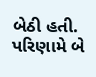બેઠી હતી. પરિણામે બે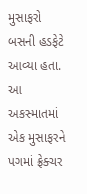મુસાફરો બસની હડફેટે આવ્યા હતા.
આ અકસ્માતમાં એક મુસાફરને પગમાં ફ્રેક્ચર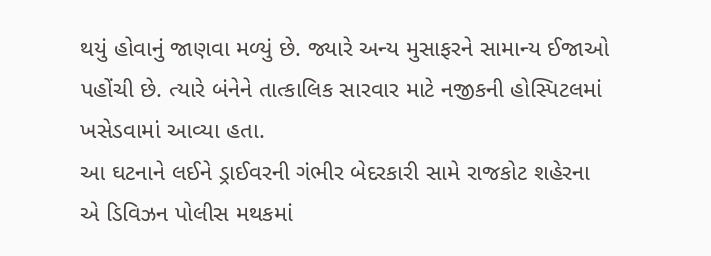થયું હોવાનું જાણવા મળ્યું છે. જ્યારે અન્ય મુસાફરને સામાન્ય ઈજાઓ પહોંચી છે. ત્યારે બંનેને તાત્કાલિક સારવાર માટે નજીકની હોસ્પિટલમાં ખસેડવામાં આવ્યા હતા.
આ ઘટનાને લઈને ડ્રાઈવરની ગંભીર બેદરકારી સામે રાજકોટ શહેરના એ ડિવિઝન પોલીસ મથકમાં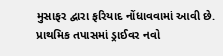મુસાફર દ્વારા ફરિયાદ નોંધાવવામાં આવી છે. પ્રાથમિક તપાસમાં ડ્રાઈવર નવો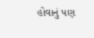હોવાનું પણ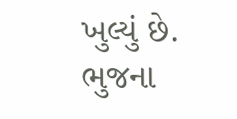ખુલ્યું છે. ભુજના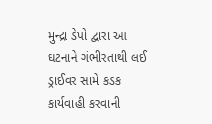મુન્દ્રા ડેપો દ્વારા આ ઘટનાને ગંભીરતાથી લઈ ડ્રાઈવર સામે કડક કાર્યવાહી કરવાની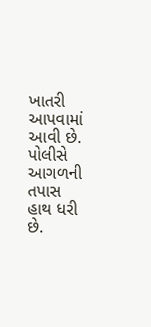ખાતરી આપવામાં આવી છે. પોલીસે આગળની તપાસ હાથ ધરી છે.